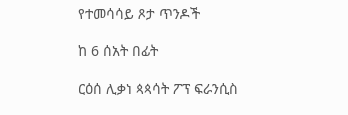የተመሳሳይ ጾታ ጥንዶች

ከ 6 ሰአት በፊት

ርዕሰ ሊቃነ ጳጳሳት ፖፕ ፍራንሲስ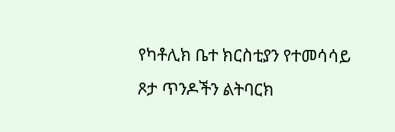የካቶሊክ ቤተ ክርስቲያን የተመሳሳይ ጾታ ጥንዶችን ልትባርክ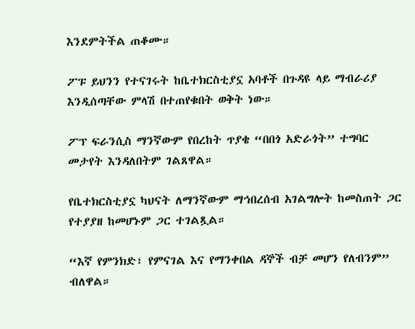እንደምትችል ጠቆሙ።

ፖፑ ይህንን የተናገሩት ከቤተክርስቲያኗ አባቶች በጉዳዩ ላይ ማብራሪያ እንዲሰጣቸው ምላሽ በተጠየቁበት ወቅት ነው።

ፖፕ ፍራንሲስ ማንኛውም የበረከት ጥያቄ “በበጎ አድራጎት” ተግባር መታየት እንዳለበትም ገልጸዋል።

የቤተክርስቲያኗ ካህናት ለማንኛውም ማኅበረሰብ አገልግሎት ከመስጠት ጋር የተያያዘ ከመሆኑም ጋር ተገልጿል።

“እኛ የምንክድ፣ የምናገል እና የማንቀበል ዳኞች ብቻ መሆን የለብንም” ብለዋል።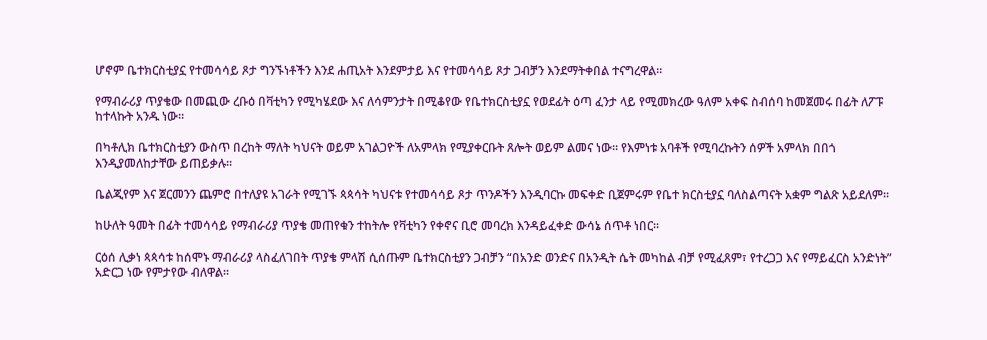ሆኖም ቤተክርስቲያኗ የተመሳሳይ ጾታ ግንኙነቶችን እንደ ሐጢአት እንደምታይ እና የተመሳሳይ ጾታ ጋብቻን እንደማትቀበል ተናግረዋል።

የማብራሪያ ጥያቄው በመጪው ረቡዕ በቫቲካን የሚካሄደው እና ለሳምንታት በሚቆየው የቤተክርስቲያኗ የወደፊት ዕጣ ፈንታ ላይ የሚመክረው ዓለም አቀፍ ስብሰባ ከመጀመሩ በፊት ለፖፑ ከተላኩት አንዱ ነው።

በካቶሊክ ቤተክርስቲያን ውስጥ በረከት ማለት ካህናት ወይም አገልጋዮች ለአምላክ የሚያቀርቡት ጸሎት ወይም ልመና ነው። የእምነቱ አባቶች የሚባረኩትን ሰዎች አምላክ በበጎ እንዲያመለከታቸው ይጠይቃሉ።

ቤልጂየም እና ጀርመንን ጨምሮ በተለያዩ አገራት የሚገኙ ጳጳሳት ካህናቱ የተመሳሳይ ጾታ ጥንዶችን እንዲባርኩ መፍቀድ ቢጀምሩም የቤተ ክርስቲያኗ ባለስልጣናት አቋም ግልጽ አይደለም።

ከሁለት ዓመት በፊት ተመሳሳይ የማብራሪያ ጥያቄ መጠየቁን ተከትሎ የቫቲካን የቀኖና ቢሮ መባረክ እንዳይፈቀድ ውሳኔ ሰጥቶ ነበር።

ርዕሰ ሊቃነ ጳጳሳቱ ከሰሞኑ ማብራሪያ ላስፈለገበት ጥያቄ ምላሽ ሲሰጡም ቤተክርስቲያን ጋብቻን “በአንድ ወንድና በአንዲት ሴት መካከል ብቻ የሚፈጸም፣ የተረጋጋ እና የማይፈርስ አንድነት” አድርጋ ነው የምታየው ብለዋል።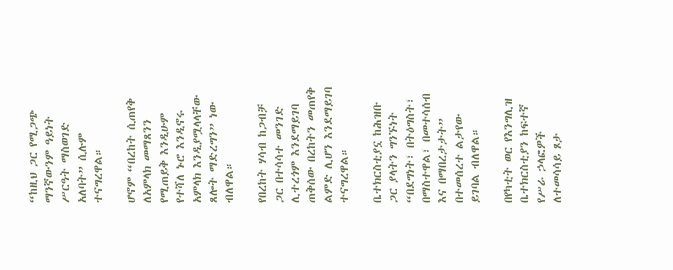“ከዚህ ጋር የሚጋጭ ማንኛውንም ዓይነት ሥርዓት ማስወገድ አለባት” ሲሉም ተናግረዋል።

ሆኖም “በረከት ሲጠየቅ ለአምላክ መማጸንን የሚጠይቅ እንዲሁም የተሻለ ኑሮ እንዲኖሩ አምላክ እንዲያሟላላቸው ጸሎት ማድረግን” ነው ብለዋል።

የበረከት ሃሳብ ከጋብቻ ጋር በተሳሳተ መንገድ ሊተረጎም እንደማይገባ ጠቅሰው በረከትን መጠየቅ ልምድ ሊሆን እንደማይገባ ተናግረዋል።

ቤተክርስቲያኗ ከሕዝቡ ጋር ያላትን ግንኙነት “በደግነት፣ በትዕግስት፣ በማስተዋል፣ በመተሳሰብ እና በማበረታታት” በተመሰረተ ልታየው ይገባል ብለዋል።

በየካቲት ወር የእንግሊዝ ቤተክርስቲያን ከፍተኛ የሥራ ኃላፎዎች ለተመሳሳይ ጾታ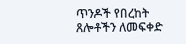ጥንዶች የበረከት ጸሎቶችን ለመፍቀድ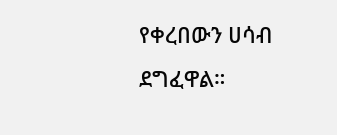የቀረበውን ሀሳብ ደግፈዋል።